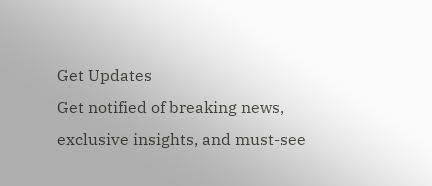Get Updates
Get notified of breaking news, exclusive insights, and must-see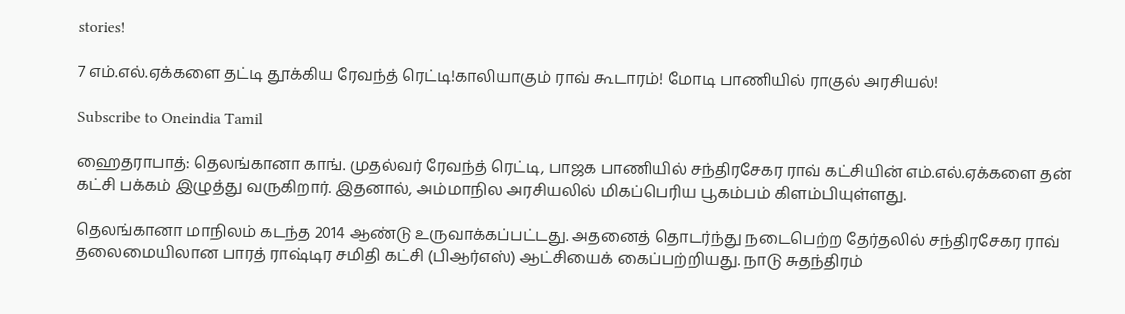stories!

7 எம்.எல்.ஏக்களை தட்டி தூக்கிய ரேவந்த் ரெட்டி!காலியாகும் ராவ் கூடாரம்! மோடி பாணியில் ராகுல் அரசியல்!

Subscribe to Oneindia Tamil

ஹைதராபாத்: தெலங்கானா காங். முதல்வர் ரேவந்த் ரெட்டி, பாஜக பாணியில் சந்திரசேகர ராவ் கட்சியின் எம்.எல்.ஏக்களை தன் கட்சி பக்கம் இழுத்து வருகிறார். இதனால், அம்மாநில அரசியலில் மிகப்பெரிய பூகம்பம் கிளம்பியுள்ளது.

தெலங்கானா மாநிலம் கடந்த 2014 ஆண்டு உருவாக்கப்பட்டது. அதனைத் தொடர்ந்து நடைபெற்ற தேர்தலில் சந்திரசேகர ராவ் தலைமையிலான பாரத் ராஷ்டிர சமிதி கட்சி (பிஆர்எஸ்) ஆட்சியைக் கைப்பற்றியது. நாடு சுதந்திரம்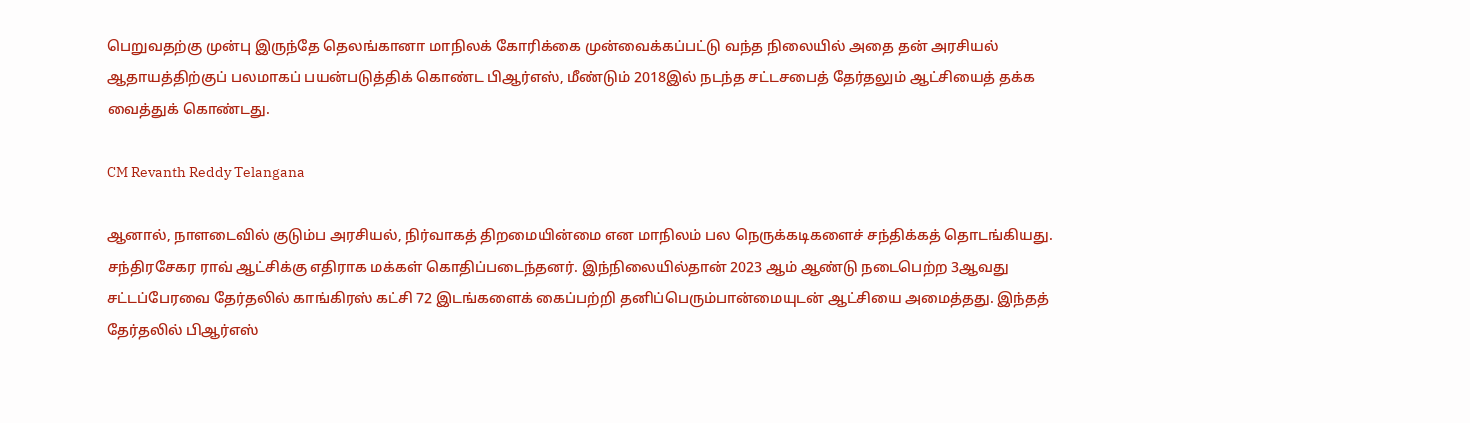பெறுவதற்கு முன்பு இருந்தே தெலங்கானா மாநிலக் கோரிக்கை முன்வைக்கப்பட்டு வந்த நிலையில் அதை தன் அரசியல் ஆதாயத்திற்குப் பலமாகப் பயன்படுத்திக் கொண்ட பிஆர்எஸ், மீண்டும் 2018இல் நடந்த சட்டசபைத் தேர்தலும் ஆட்சியைத் தக்க வைத்துக் கொண்டது.

CM Revanth Reddy Telangana

ஆனால், நாளடைவில் குடும்ப அரசியல், நிர்வாகத் திறமையின்மை என மாநிலம் பல நெருக்கடிகளைச் சந்திக்கத் தொடங்கியது. சந்திரசேகர ராவ் ஆட்சிக்கு எதிராக மக்கள் கொதிப்படைந்தனர். இந்நிலையில்தான் 2023 ஆம் ஆண்டு நடைபெற்ற 3ஆவது சட்டப்பேரவை தேர்தலில் காங்கிரஸ் கட்சி 72 இடங்களைக் கைப்பற்றி தனிப்பெரும்பான்மையுடன் ஆட்சியை அமைத்தது. இந்தத் தேர்தலில் பிஆர்எஸ்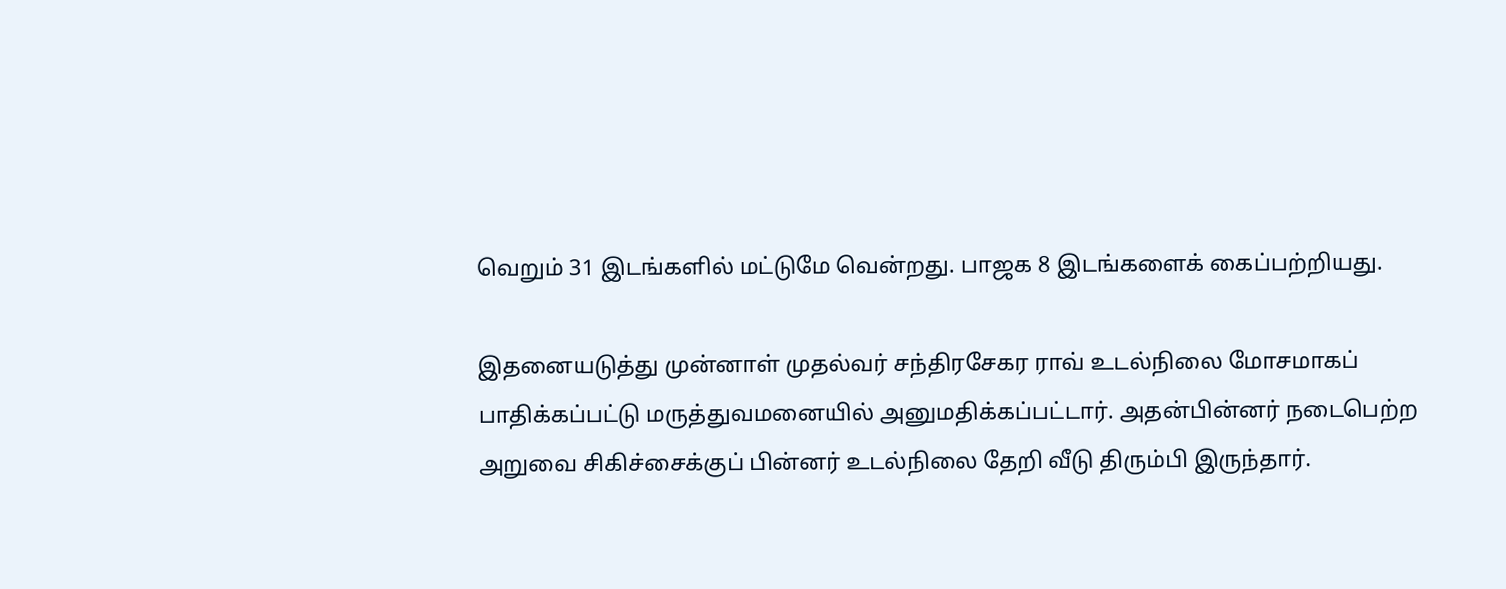வெறும் 31 இடங்களில் மட்டுமே வென்றது. பாஜக 8 இடங்களைக் கைப்பற்றியது.

இதனையடுத்து முன்னாள் முதல்வர் சந்திரசேகர ராவ் உடல்நிலை மோசமாகப் பாதிக்கப்பட்டு மருத்துவமனையில் அனுமதிக்கப்பட்டார். அதன்பின்னர் நடைபெற்ற அறுவை சிகிச்சைக்குப் பின்னர் உடல்நிலை தேறி வீடு திரும்பி இருந்தார்.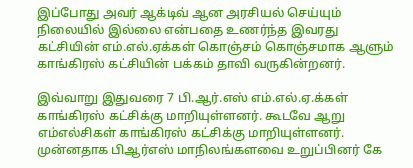இப்போது அவர் ஆக்டிவ் ஆன அரசியல் செய்யும் நிலையில் இல்லை என்பதை உணர்ந்த இவரது கட்சியின் எம்.எல்.ஏக்கள் கொஞ்சம் கொஞ்சமாக ஆளும் காங்கிரஸ் கட்சியின் பக்கம் தாவி வருகின்றனர்.

இவ்வாறு இதுவரை 7 பி.ஆர்.எஸ் எம்.எல்.ஏ.க்கள் காங்கிரஸ் கட்சிக்கு மாறியுள்ளனர். கூடவே ஆறு எம்எல்சிகள் காங்கிரஸ் கட்சிக்கு மாறியுள்ளனர். முன்னதாக பிஆர்எஸ் மாநிலங்களவை உறுப்பினர் கே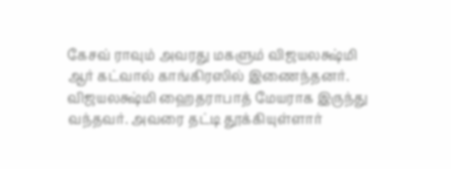கேசவ் ராவும் அவரது மகளும் விஜயலக்ஷ்மி ஆர் கட்வால் காங்கிரஸில் இணைந்தனர். விஜயலக்ஷ்மி ஹைதராபாத் மேயராக இருந்து வந்தவர். அவரை தட்டி தூக்கியுள்ளார்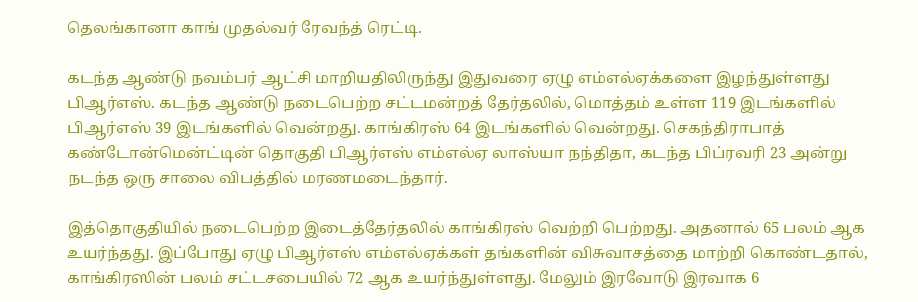தெலங்கானா காங் முதல்வர் ரேவந்த் ரெட்டி.

கடந்த ஆண்டு நவம்பர் ஆட்சி மாறியதிலிருந்து இதுவரை ஏழு எம்எல்ஏக்களை இழந்துள்ளது பிஆர்எஸ். கடந்த ஆண்டு நடைபெற்ற சட்டமன்றத் தேர்தலில், மொத்தம் உள்ள 119 இடங்களில் பிஆர்எஸ் 39 இடங்களில் வென்றது. காங்கிரஸ் 64 இடங்களில் வென்றது. செகந்திராபாத் கண்டோன்மென்ட்டின் தொகுதி பிஆர்எஸ் எம்எல்ஏ லாஸ்யா நந்திதா, கடந்த பிப்ரவரி 23 அன்று நடந்த ஒரு சாலை விபத்தில் மரணமடைந்தார்.

இத்தொகுதியில் நடைபெற்ற இடைத்தேர்தலில் காங்கிரஸ் வெற்றி பெற்றது. அதனால் 65 பலம் ஆக உயர்ந்தது. இப்போது ஏழு பிஆர்எஸ் எம்எல்ஏக்கள் தங்களின் விசுவாசத்தை மாற்றி கொண்டதால், காங்கிரஸின் பலம் சட்டசபையில் 72 ஆக உயர்ந்துள்ளது. மேலும் இரவோடு இரவாக 6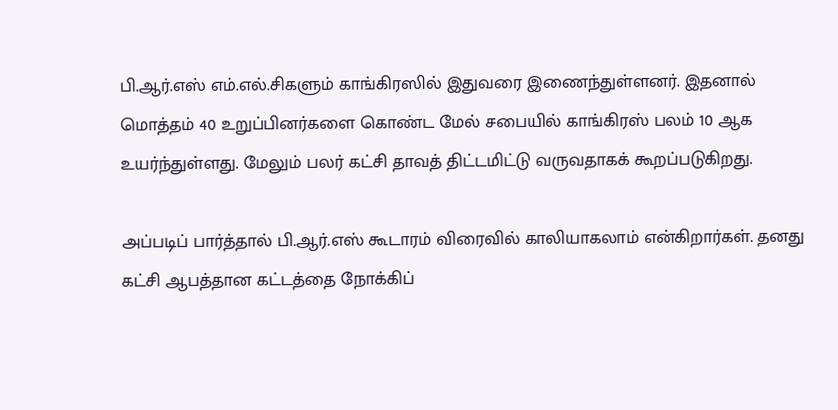பி.ஆர்.எஸ் எம்.எல்.சிகளும் காங்கிரஸில் இதுவரை இணைந்துள்ளனர். இதனால் மொத்தம் 40 உறுப்பினர்களை கொண்ட மேல் சபையில் காங்கிரஸ் பலம் 10 ஆக உயர்ந்துள்ளது. மேலும் பலர் கட்சி தாவத் திட்டமிட்டு வருவதாகக் கூறப்படுகிறது.

அப்படிப் பார்த்தால் பி.ஆர்.எஸ் கூடாரம் விரைவில் காலியாகலாம் என்கிறார்கள். தனது கட்சி ஆபத்தான கட்டத்தை நோக்கிப்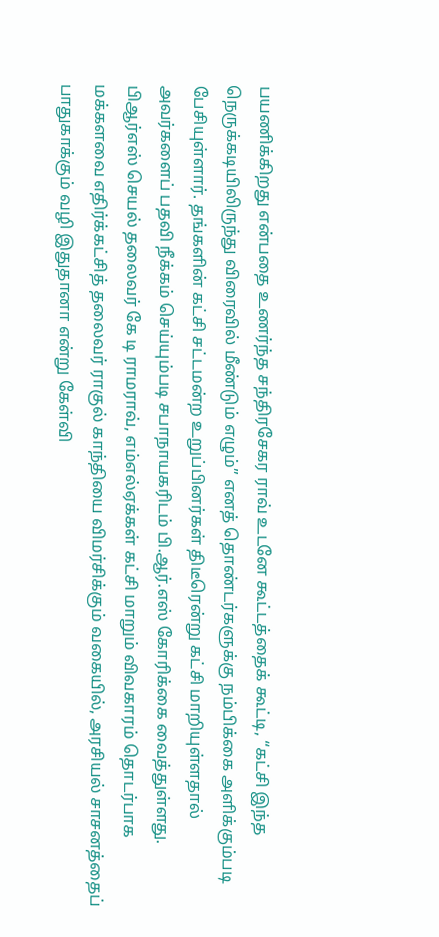பயணிக்கிறது என்பதை உணர்ந்த சந்திரசேகர ராவ் உடனே கூட்டத்தைக் கூட்டி, “கட்சி இந்த நெருக்கடியிலிருந்து விரைவில் மீண்டும் எழும்” எனத் தொண்டர்களுக்கு நம்பிக்கை அளிக்கும்படி பேசியுள்ளார். தங்களின் கட்சி சட்டமன்ற உறுப்பினர்கள் திடீரென்று கட்சி மாறியுள்ளதால் அவர்களைப் பதவி நீக்கம் செய்யும்படி சபாநாயகரிடம் பி.ஆர்.எஸ் கோரிக்கை வைத்துள்ளது. பிஆர்எஸ் செயல் தலைவர் கே டி ராமராவ், எம்எல்ஏக்கள் கட்சி மாறும் விவகாரம் தொடர்பாக மக்களவை எதிர்க்கட்சித் தலைவர் ராகுல் காந்தியை விமர்சிக்கும் வகையில், அரசியல் சாசனத்தைப் பாதுகாக்கும் வழி இதுதானா என்று கேள்வி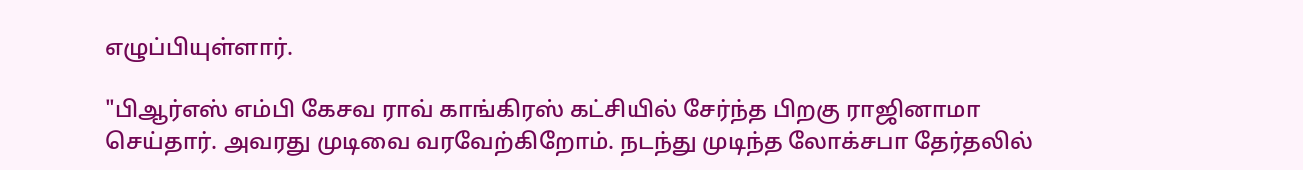எழுப்பியுள்ளார்.

"பிஆர்எஸ் எம்பி கேசவ ராவ் காங்கிரஸ் கட்சியில் சேர்ந்த பிறகு ராஜினாமா செய்தார். அவரது முடிவை வரவேற்கிறோம். நடந்து முடிந்த லோக்சபா தேர்தலில்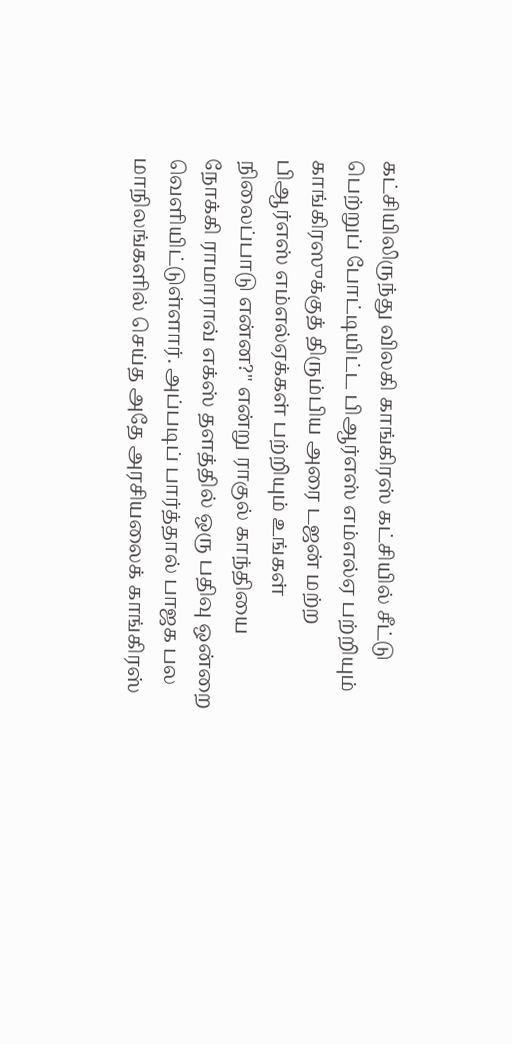கட்சியிலிருந்து விலகி காங்கிரஸ் கட்சியில் சீட்டு பெற்றுப் போட்டியிட்ட பிஆர்எஸ் எம்எல்ஏ பற்றியும் காங்கிரஸுக்குத் திரும்பிய அரை டஜன் மற்ற பிஆர்எஸ் எம்எல்ஏக்கள் பற்றியும் உங்கள் நிலைப்பாடு என்ன?" என்று ராகுல் காந்தியை நோக்கி ராமாராவ் எக்ஸ் தளத்தில் ஒரு பதிவு ஒன்றை வெளியிட்டுள்ளார். அப்படிப் பார்த்தால் பாஜக பல மாநிலங்களில் செய்த அதே அரசியலைக் காங்கிரஸ்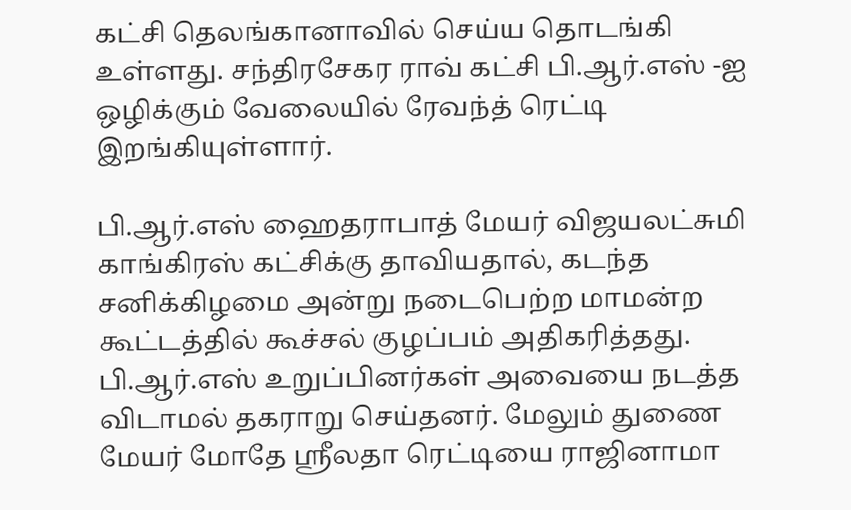கட்சி தெலங்கானாவில் செய்ய தொடங்கி உள்ளது. சந்திரசேகர ராவ் கட்சி பி.ஆர்.எஸ் -ஐ ஒழிக்கும் வேலையில் ரேவந்த் ரெட்டி இறங்கியுள்ளார்.

பி.ஆர்.எஸ் ஹைதராபாத் மேயர் விஜயலட்சுமி காங்கிரஸ் கட்சிக்கு தாவியதால், கடந்த சனிக்கிழமை அன்று நடைபெற்ற மாமன்ற கூட்டத்தில் கூச்சல் குழப்பம் அதிகரித்தது. பி.ஆர்.எஸ் உறுப்பினர்கள் அவையை நடத்த விடாமல் தகராறு செய்தனர். மேலும் துணை மேயர் மோதே ஸ்ரீலதா ரெட்டியை ராஜினாமா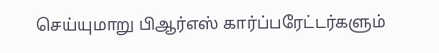செய்யுமாறு பிஆர்எஸ் கார்ப்பரேட்டர்களும்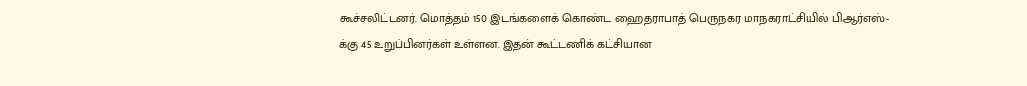கூச்சலிட்டனர். மொத்தம் 150 இடங்களைக் கொண்ட ஹைதராபாத் பெருநகர மாநகராட்சியில் பிஆர்எஸ்-க்கு 45 உறுப்பினர்கள் உள்ளன. இதன் கூட்டணிக் கட்சியான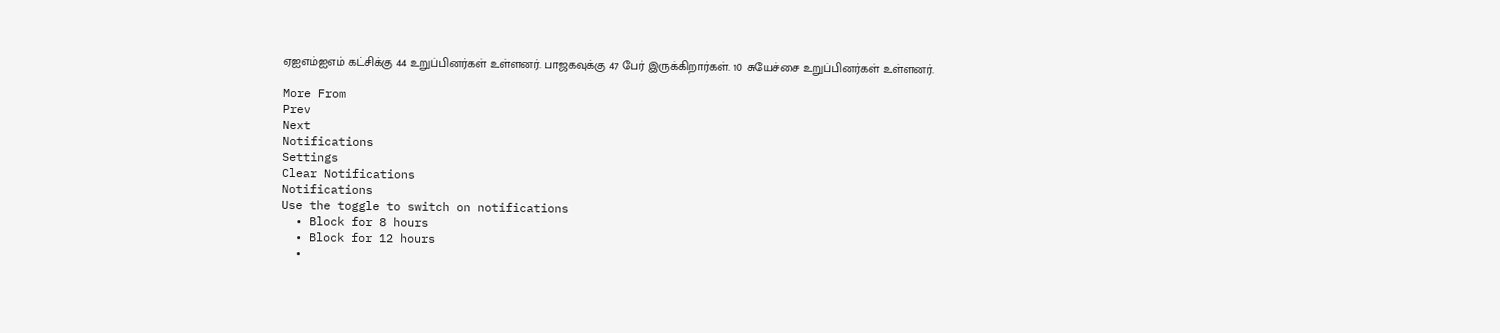ஏஐஎம்ஐஎம் கட்சிக்கு 44 உறுப்பினர்கள் உள்ளனர். பாஜகவுக்கு 47 பேர் இருக்கிறார்கள். 10 சுயேச்சை உறுப்பினர்கள் உள்ளனர்.

More From
Prev
Next
Notifications
Settings
Clear Notifications
Notifications
Use the toggle to switch on notifications
  • Block for 8 hours
  • Block for 12 hours
  •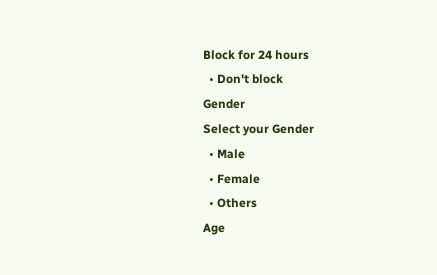Block for 24 hours
  • Don't block
Gender
Select your Gender
  • Male
  • Female
  • Others
Age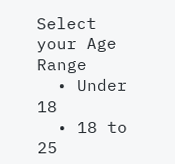Select your Age Range
  • Under 18
  • 18 to 25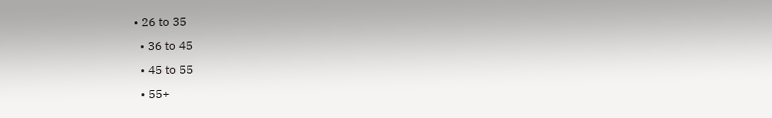• 26 to 35
  • 36 to 45
  • 45 to 55
  • 55+